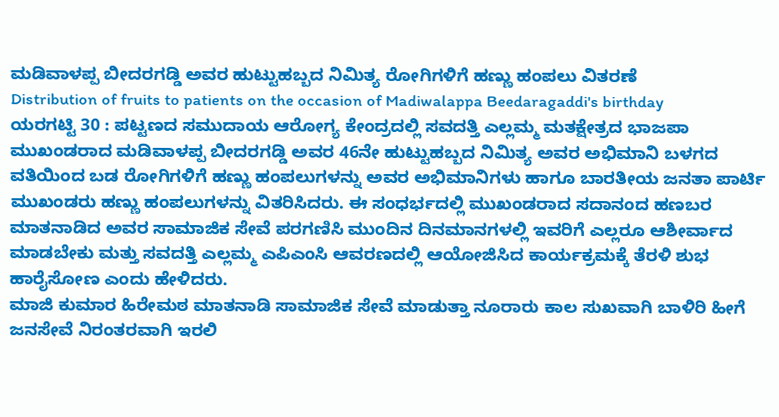ಮಡಿವಾಳಪ್ಪ ಬೀದರಗಡ್ಡಿ ಅವರ ಹುಟ್ಟುಹಬ್ಬದ ನಿಮಿತ್ಯ ರೋಗಿಗಳಿಗೆ ಹಣ್ಣು ಹಂಪಲು ವಿತರಣೆ
Distribution of fruits to patients on the occasion of Madiwalappa Beedaragaddi's birthday
ಯರಗಟ್ಟಿ 30 : ಪಟ್ಟಣದ ಸಮುದಾಯ ಆರೋಗ್ಯ ಕೇಂದ್ರದಲ್ಲಿ ಸವದತ್ತಿ ಎಲ್ಲಮ್ಮ ಮತಕ್ಷೇತ್ರದ ಭಾಜಪಾ ಮುಖಂಡರಾದ ಮಡಿವಾಳಪ್ಪ ಬೀದರಗಡ್ಡಿ ಅವರ 46ನೇ ಹುಟ್ಟುಹಬ್ಬದ ನಿಮಿತ್ಯ ಅವರ ಅಭಿಮಾನಿ ಬಳಗದ ವತಿಯಿಂದ ಬಡ ರೋಗಿಗಳಿಗೆ ಹಣ್ಣು ಹಂಪಲುಗಳನ್ನು ಅವರ ಅಭಿಮಾನಿಗಳು ಹಾಗೂ ಬಾರತೀಯ ಜನತಾ ಪಾರ್ಟಿ ಮುಖಂಡರು ಹಣ್ಣು ಹಂಪಲುಗಳನ್ನು ವಿತರಿಸಿದರು. ಈ ಸಂಧರ್ಭದಲ್ಲಿ ಮುಖಂಡರಾದ ಸದಾನಂದ ಹಣಬರ ಮಾತನಾಡಿದ ಅವರ ಸಾಮಾಜಿಕ ಸೇವೆ ಪರಗಣಿಸಿ ಮುಂದಿನ ದಿನಮಾನಗಳಲ್ಲಿ ಇವರಿಗೆ ಎಲ್ಲರೂ ಆಶೀರ್ವಾದ ಮಾಡಬೇಕು ಮತ್ತು ಸವದತ್ತಿ ಎಲ್ಲಮ್ಮ ಎಪಿಎಂಸಿ ಆವರಣದಲ್ಲಿ ಆಯೋಜಿಸಿದ ಕಾರ್ಯಕ್ರಮಕ್ಕೆ ತೆರಳಿ ಶುಭ ಹಾರೈಸೋಣ ಎಂದು ಹೇಳಿದರು.
ಮಾಜಿ ಕುಮಾರ ಹಿರೇಮಠ ಮಾತನಾಡಿ ಸಾಮಾಜಿಕ ಸೇವೆ ಮಾಡುತ್ತಾ ನೂರಾರು ಕಾಲ ಸುಖವಾಗಿ ಬಾಳಿರಿ ಹೀಗೆ ಜನಸೇವೆ ನಿರಂತರವಾಗಿ ಇರಲಿ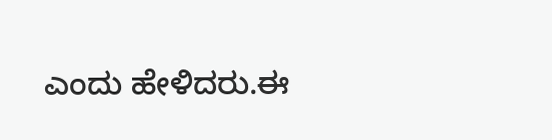ಎಂದು ಹೇಳಿದರು.ಈ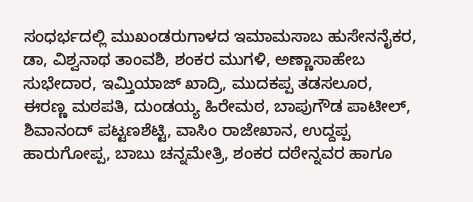ಸಂಧರ್ಭದಲ್ಲಿ ಮುಖಂಡರುಗಾಳದ ಇಮಾಮಸಾಬ ಹುಸೇನನೈಕರ, ಡಾ, ವಿಶ್ವನಾಥ ತಾಂವಶಿ, ಶಂಕರ ಮುಗಳಿ, ಅಣ್ಣಾಸಾಹೇಬ ಸುಭೇದಾರ, ಇಮ್ತಿಯಾಜ್ ಖಾದ್ರಿ, ಮುದಕಪ್ಪ ತಡಸಲೂರ, ಈರಣ್ಣ ಮಠಪತಿ, ದುಂಡಯ್ಯ ಹಿರೇಮಠ, ಬಾಪುಗೌಡ ಪಾಟೀಲ್, ಶಿವಾನಂದ್ ಪಟ್ಟಣಶೆಟ್ಟಿ, ವಾಸಿಂ ರಾಜೇಖಾನ, ಉದ್ದಪ್ಪ ಹಾರುಗೋಪ್ಪ, ಬಾಬು ಚನ್ನಮೇತ್ರಿ, ಶಂಕರ ದಠೇನ್ನವರ ಹಾಗೂ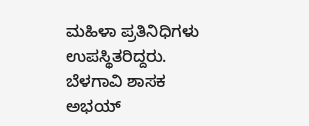ಮಹಿಳಾ ಪ್ರತಿನಿಧಿಗಳು ಉಪಸ್ಥಿತರಿದ್ದರು.
ಬೆಳಗಾವಿ ಶಾಸಕ ಅಭಯ್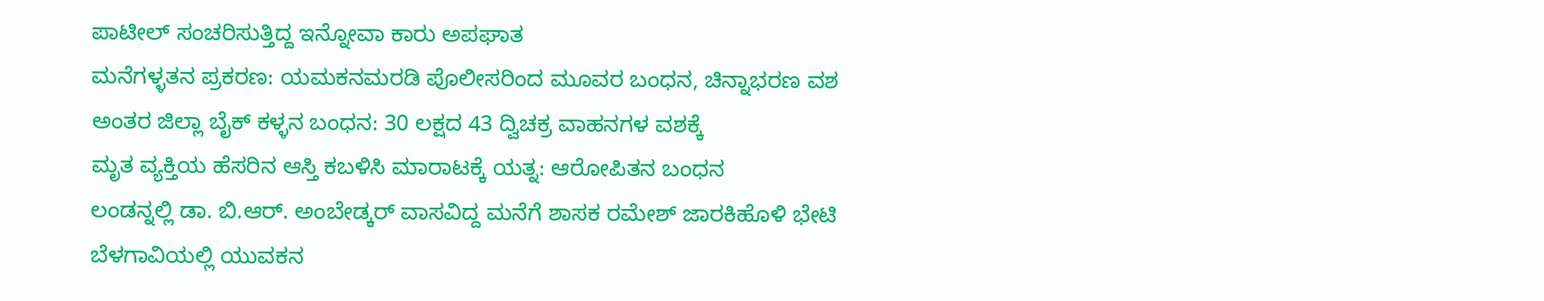ಪಾಟೀಲ್ ಸಂಚರಿಸುತ್ತಿದ್ದ ಇನ್ನೋವಾ ಕಾರು ಅಪಘಾತ
ಮನೆಗಳ್ಳತನ ಪ್ರಕರಣ: ಯಮಕನಮರಡಿ ಪೊಲೀಸರಿಂದ ಮೂವರ ಬಂಧನ, ಚಿನ್ನಾಭರಣ ವಶ
ಅಂತರ ಜಿಲ್ಲಾ ಬೈಕ್ ಕಳ್ಳನ ಬಂಧನ: 30 ಲಕ್ಷದ 43 ದ್ವಿಚಕ್ರ ವಾಹನಗಳ ವಶಕ್ಕೆ
ಮೃತ ವ್ಯಕ್ತಿಯ ಹೆಸರಿನ ಆಸ್ತಿ ಕಬಳಿಸಿ ಮಾರಾಟಕ್ಕೆ ಯತ್ನ: ಆರೋಪಿತನ ಬಂಧನ
ಲಂಡನ್ನಲ್ಲಿ ಡಾ. ಬಿ.ಆರ್. ಅಂಬೇಡ್ಕರ್ ವಾಸವಿದ್ದ ಮನೆಗೆ ಶಾಸಕ ರಮೇಶ್ ಜಾರಕಿಹೊಳಿ ಭೇಟಿ
ಬೆಳಗಾವಿಯಲ್ಲಿ ಯುವಕನ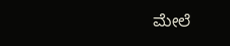ಮೇಲೆ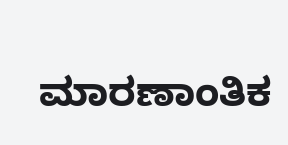ಮಾರಣಾಂತಿಕ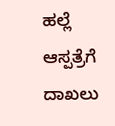ಹಲ್ಲೆ ಆಸ್ಪತ್ರೆಗೆ ದಾಖಲು